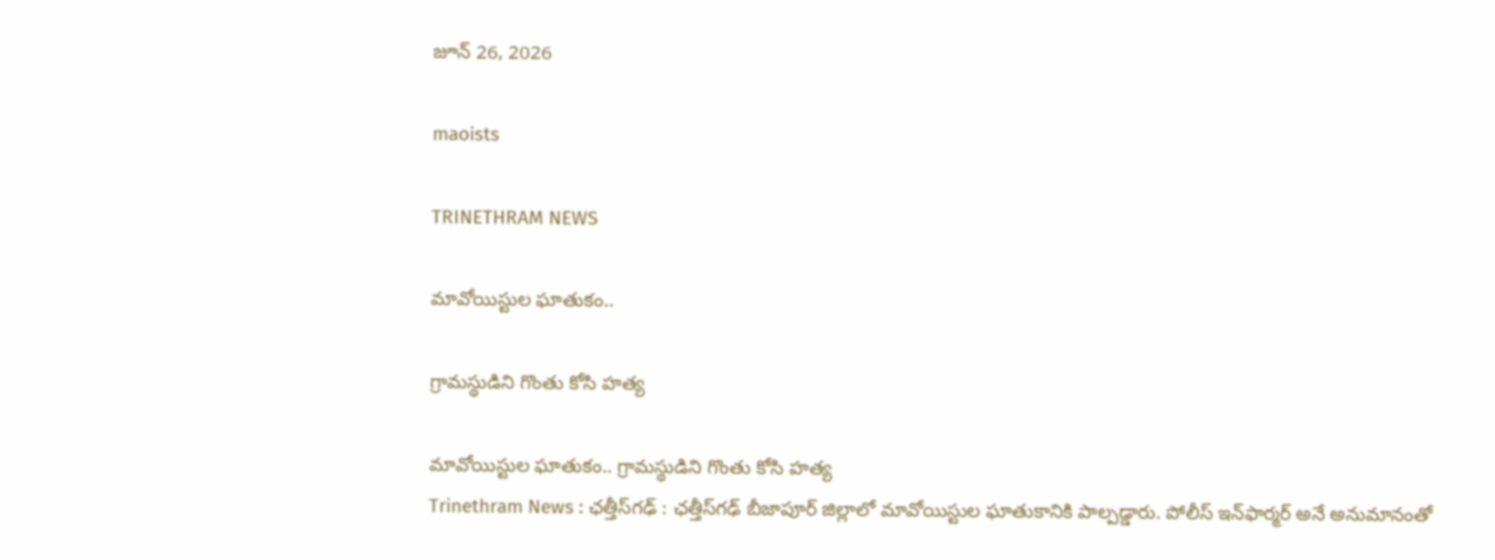జూన్ 26, 2026

maoists

TRINETHRAM NEWS

మావోయిస్టుల ఘాతుకం..

గ్రామస్థుడిని గొంతు కోసి హత్య

మావోయిస్టుల ఘాతుకం.. గ్రామస్థుడిని గొంతు కోసి హత్య
Trinethram News : ఛత్తీస్‌గఢ్ : ఛత్తీస్‌గఢ్ బీజాపూర్ జిల్లాలో మావోయిస్టుల ఘాతుకానికి పాల్పడ్డారు. పోలీస్ ఇన్‌ఫార్మర్ అనే అనుమానంతో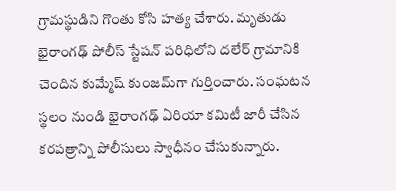గ్రామస్థుడిని గొంతు కోసి హత్య చేశారు. మృతుడు భైరాంగఢ్ పోలీస్ స్టేషన్ పరిధిలోని దలేర్ గ్రామానికి చెందిన కుమ్మేష్ కుంజమ్‌గా గుర్తించారు. సంఘటన స్థలం నుండి భైరాంగఢ్ ఏరియా కమిటీ జారీ చేసిన కరపత్రాన్ని పోలీసులు స్వాధీనం చేసుకున్నారు.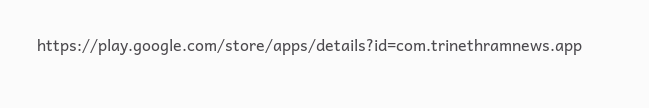https://play.google.com/store/apps/details?id=com.trinethramnews.app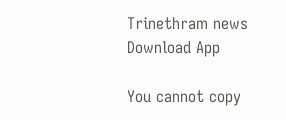Trinethram news
Download App

You cannot copy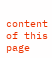content of this page